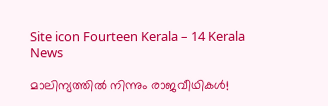Site icon Fourteen Kerala – 14 Kerala News

മാലിന്യത്തിൽ നിന്നും രാജവീഥികൾ!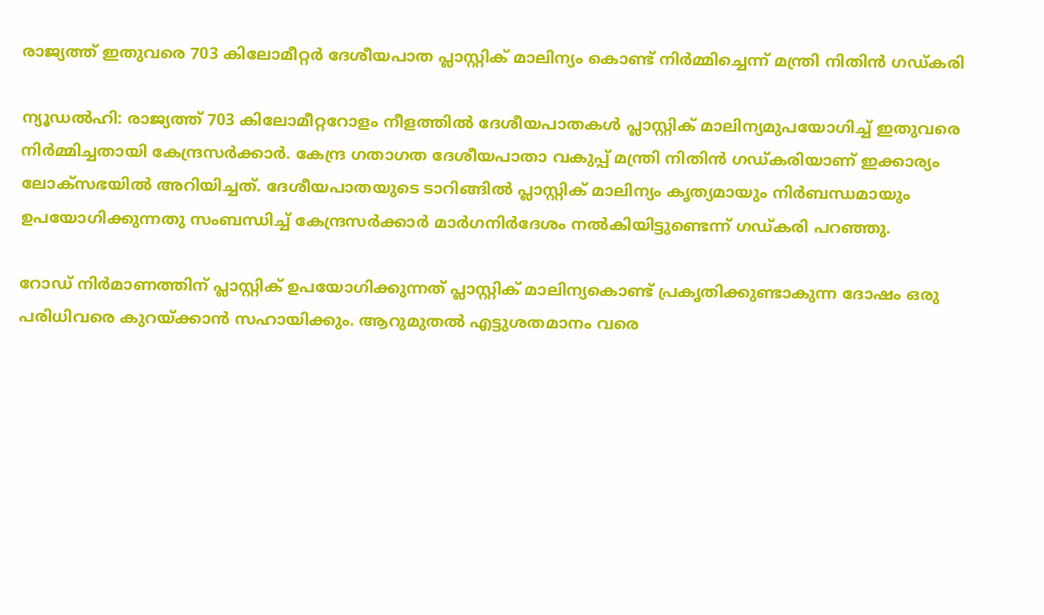രാജ്യത്ത് ഇതുവരെ 703 കിലോമീറ്റർ ദേശീയപാത പ്ലാസ്റ്റിക് മാലിന്യം കൊണ്ട് നിർമ്മിച്ചെന്ന് മന്ത്രി നിതിൻ ഗഡ്കരി

ന്യൂഡൽഹി: രാജ്യത്ത് 703 കിലോമീറ്ററോളം നീളത്തിൽ ദേശീയപാതകൾ പ്ലാസ്റ്റിക് മാലിന്യമുപയോഗിച്ച് ഇതുവരെ നിർമ്മിച്ചതായി കേന്ദ്രസർക്കാർ. കേന്ദ്ര ഗതാഗത ദേശീയപാതാ വകുപ്പ് മന്ത്രി നിതിൻ ഗഡ്കരിയാണ് ഇക്കാര്യം ലോക്‌സഭയിൽ അറിയിച്ചത്. ദേശീയപാതയുടെ ടാറിങ്ങിൽ പ്ലാസ്റ്റിക് മാലിന്യം കൃത്യമായും നിർബന്ധമായും ഉപയോഗിക്കുന്നതു സംബന്ധിച്ച് കേന്ദ്രസർക്കാർ മാർഗനിർദേശം നൽകിയിട്ടുണ്ടെന്ന് ഗഡ്കരി പറഞ്ഞു.

റോഡ് നിർമാണത്തിന് പ്ലാസ്റ്റിക് ഉപയോഗിക്കുന്നത് പ്ലാസ്റ്റിക് മാലിന്യകൊണ്ട് പ്രകൃതിക്കുണ്ടാകുന്ന ദോഷം ഒരു പരിധിവരെ കുറയ്ക്കാൻ സഹായിക്കും. ആറുമുതൽ എട്ടുശതമാനം വരെ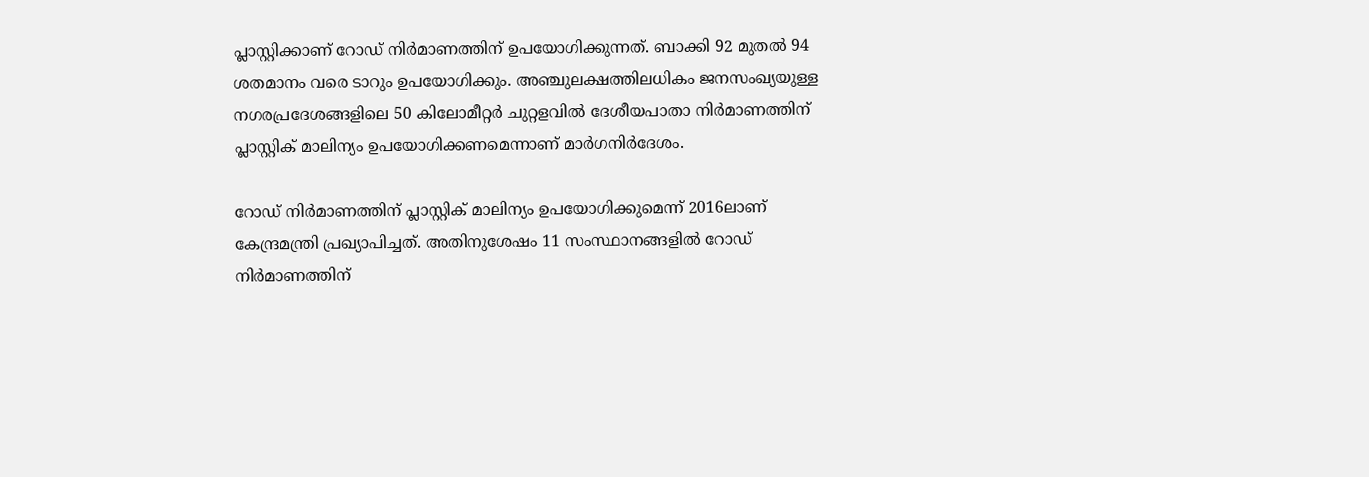പ്ലാസ്റ്റിക്കാണ് റോഡ് നിർമാണത്തിന് ഉപയോഗിക്കുന്നത്. ബാക്കി 92 മുതൽ 94 ശതമാനം വരെ ടാറും ഉപയോഗിക്കും. അഞ്ചുലക്ഷത്തിലധികം ജനസംഖ്യയുള്ള നഗരപ്രദേശങ്ങളിലെ 50 കിലോമീറ്റർ ചുറ്റളവിൽ ദേശീയപാതാ നിർമാണത്തിന് പ്ലാസ്റ്റിക് മാലിന്യം ഉപയോഗിക്കണമെന്നാണ് മാർഗനിർദേശം.

റോഡ് നിർമാണത്തിന് പ്ലാസ്റ്റിക് മാലിന്യം ഉപയോഗിക്കുമെന്ന് 2016ലാണ് കേന്ദ്രമന്ത്രി പ്രഖ്യാപിച്ചത്. അതിനുശേഷം 11 സംസ്ഥാനങ്ങളിൽ റോഡ് നിർമാണത്തിന്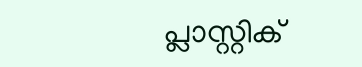പ്ലാസ്റ്റിക്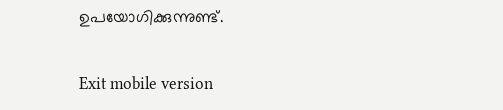ഉപയോഗിക്കുന്നുണ്ട്.

Exit mobile version